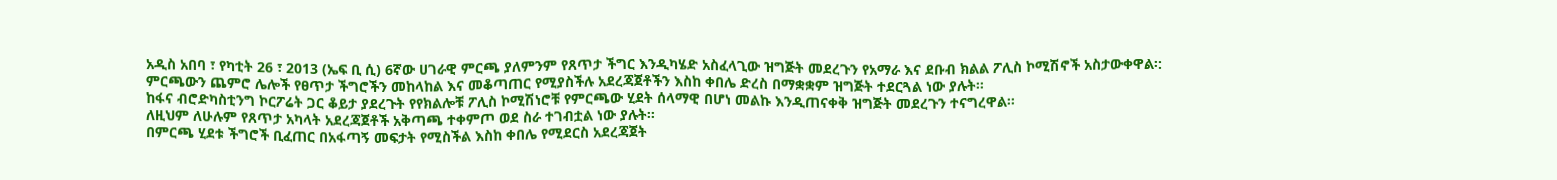አዲስ አበባ ፣ የካቲት 26 ፣ 2013 (ኤፍ ቢ ሲ) 6ኛው ሀገራዊ ምርጫ ያለምንም የጸጥታ ችግር እንዲካሄድ አስፈላጊው ዝግጅት መደረጉን የአማራ እና ደቡብ ክልል ፖሊስ ኮሚሽኖች አስታውቀዋል፡:
ምርጫውን ጨምሮ ሌሎች የፀጥታ ችግሮችን መከላከል እና መቆጣጠር የሚያስችሉ አደረጃጀቶችን እስከ ቀበሌ ድረስ በማቋቋም ዝግጅት ተደርጓል ነው ያሉት፡፡
ከፋና ብሮድካስቲንግ ኮርፖሬት ጋር ቆይታ ያደረጉት የየክልሎቹ ፖሊስ ኮሚሽነሮቹ የምርጫው ሂደት ሰላማዊ በሆነ መልኩ እንዲጠናቀቅ ዝግጅት መደረጉን ተናግረዋል፡፡
ለዚህም ለሁሉም የጸጥታ አካላት አደረጃጀቶች አቅጣጫ ተቀምጦ ወደ ስራ ተገብቷል ነው ያሉት፡፡
በምርጫ ሂደቱ ችግሮች ቢፈጠር በአፋጣኝ መፍታት የሚስችል እስከ ቀበሌ የሚደርስ አደረጃጀት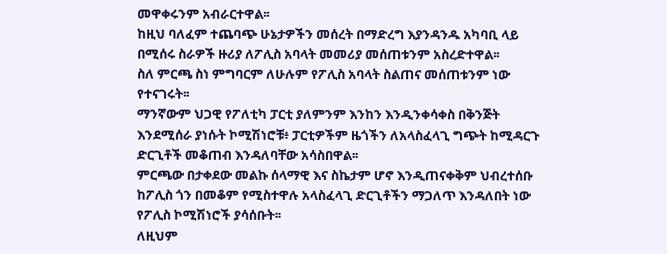መዋቀሩንም አብራርተዋል፡፡
ከዚህ ባለፈም ተጨባጭ ሁኔታዎችን መሰረት በማድረግ እያንዳንዱ አካባቢ ላይ በሚሰሩ ስራዎች ዙሪያ ለፖሊስ አባላት መመሪያ መሰጠቱንም አስረድተዋል፡፡
ስለ ምርጫ ስነ ምግባርም ለሁሉም የፖሊስ አባላት ስልጠና መሰጠቱንም ነው የተናገሩት፡፡
ማንኛውም ህጋዊ የፖለቲካ ፓርቲ ያለምንም እንከን እንዲንቀሳቀስ በቅንጅት እንደሚሰራ ያነሱት ኮሚሽነሮቹ፥ ፓርቲዎችም ዜጎችን ለአላስፈላጊ ግጭት ከሚዳርጉ ድርጊቶች መቆጠብ እንዳለባቸው አሳስበዋል፡፡
ምርጫው በታቀደው መልኩ ሰላማዊ እና ስኬታም ሆኖ እንዲጠናቀቅም ህብረተሰቡ ከፖሊስ ጎን በመቆም የሚስተዋሉ አላስፈላጊ ድርጊቶችን ማጋለጥ እንዳለበት ነው የፖሊስ ኮሚሽነሮች ያሳሰቡት፡፡
ለዚህም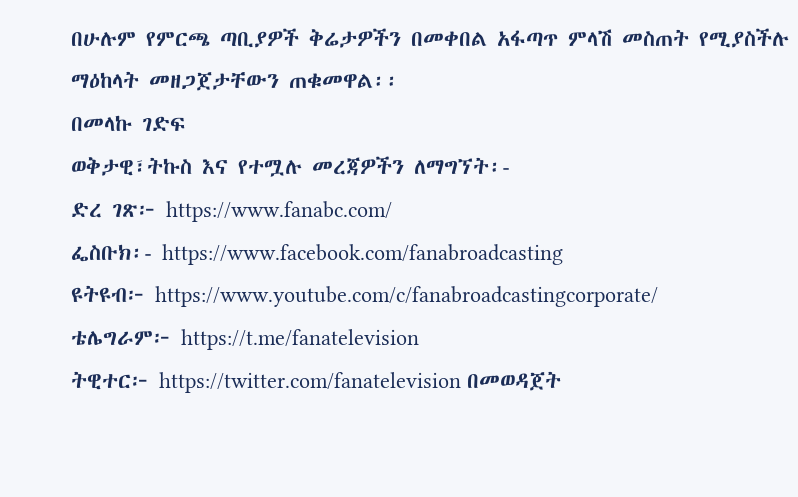በሁሉም የምርጫ ጣቢያዎች ቅሬታዎችን በመቀበል አፋጣጥ ምላሽ መስጠት የሚያስችሉ ማዕከላት መዘጋጀታቸውን ጠቁመዋል፡፡
በመላኩ ገድፍ
ወቅታዊ፣ትኩስ እና የተሟሉ መረጃዎችን ለማግኘት፡-
ድረ ገጽ፦ https://www.fanabc.com/
ፌስቡክ፡- https://www.facebook.com/fanabroadcasting
ዩትዩብ፦ https://www.youtube.com/c/fanabroadcastingcorporate/
ቴሌግራም፦ https://t.me/fanatelevision
ትዊተር፦ https://twitter.com/fanatelevision በመወዳጀት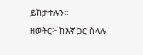ይከታተሉን፡፡
ዘወትር፦ ከእኛ ጋር ስላሉ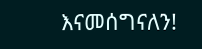እናመሰግናለን!